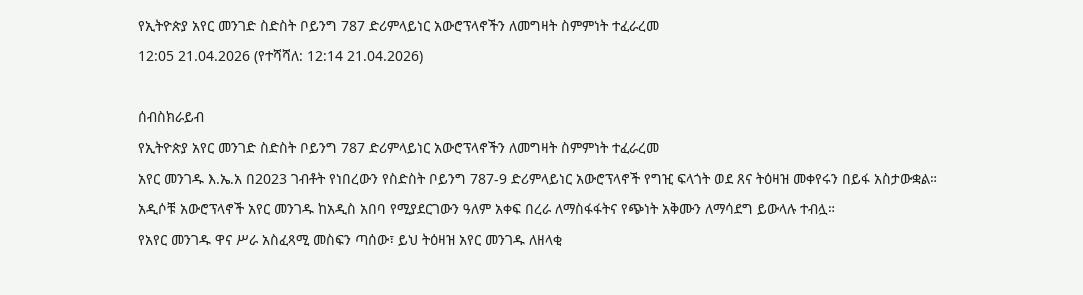የኢትዮጵያ አየር መንገድ ስድስት ቦይንግ 787 ድሪምላይነር አውሮፕላኖችን ለመግዛት ስምምነት ተፈራረመ
12:05 21.04.2026 (የተሻሻለ: 12:14 21.04.2026)

ሰብስክራይብ
የኢትዮጵያ አየር መንገድ ስድስት ቦይንግ 787 ድሪምላይነር አውሮፕላኖችን ለመግዛት ስምምነት ተፈራረመ
አየር መንገዱ እ.ኤ.አ በ2023 ገብቶት የነበረውን የስድስት ቦይንግ 787-9 ድሪምላይነር አውሮፕላኖች የግዢ ፍላጎት ወደ ጸና ትዕዛዝ መቀየሩን በይፋ አስታውቋል።
አዲሶቹ አውሮፕላኖች አየር መንገዱ ከአዲስ አበባ የሚያደርገውን ዓለም አቀፍ በረራ ለማስፋፋትና የጭነት አቅሙን ለማሳደግ ይውላሉ ተብሏ።
የአየር መንገዱ ዋና ሥራ አስፈጻሚ መስፍን ጣሰው፣ ይህ ትዕዛዝ አየር መንገዱ ለዘላቂ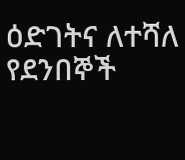ዕድገትና ለተሻለ የደንበኞች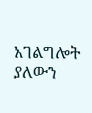አገልግሎት ያለውን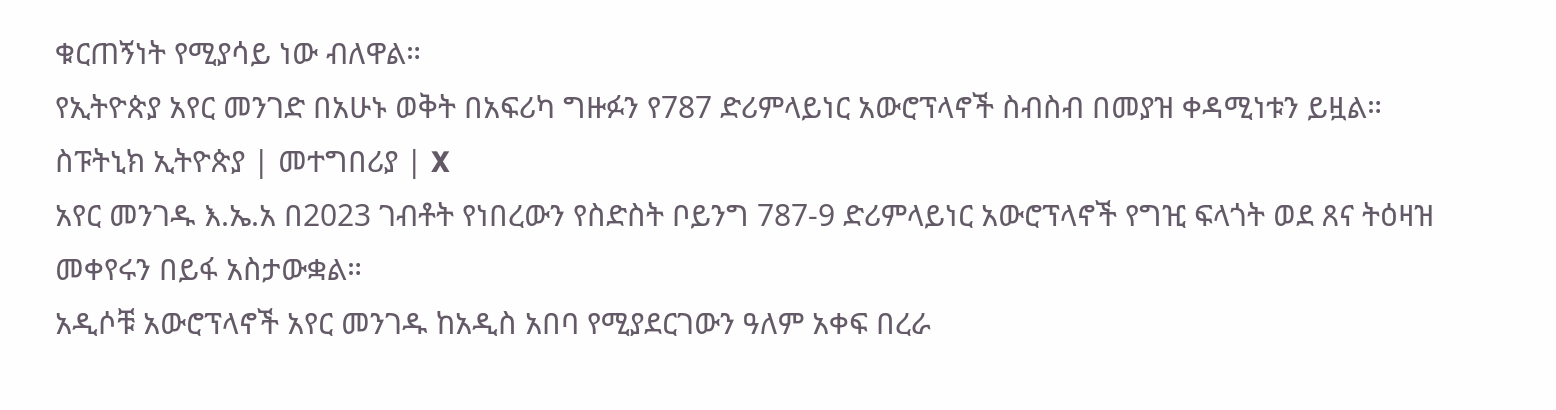ቁርጠኝነት የሚያሳይ ነው ብለዋል።
የኢትዮጵያ አየር መንገድ በአሁኑ ወቅት በአፍሪካ ግዙፉን የ787 ድሪምላይነር አውሮፕላኖች ስብስብ በመያዝ ቀዳሚነቱን ይዟል።
ስፑትኒክ ኢትዮጵያ | መተግበሪያ | X
አየር መንገዱ እ.ኤ.አ በ2023 ገብቶት የነበረውን የስድስት ቦይንግ 787-9 ድሪምላይነር አውሮፕላኖች የግዢ ፍላጎት ወደ ጸና ትዕዛዝ መቀየሩን በይፋ አስታውቋል።
አዲሶቹ አውሮፕላኖች አየር መንገዱ ከአዲስ አበባ የሚያደርገውን ዓለም አቀፍ በረራ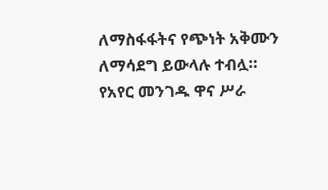ለማስፋፋትና የጭነት አቅሙን ለማሳደግ ይውላሉ ተብሏ።
የአየር መንገዱ ዋና ሥራ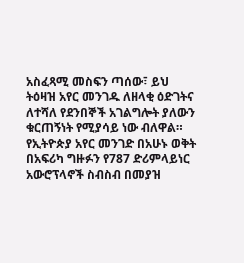አስፈጻሚ መስፍን ጣሰው፣ ይህ ትዕዛዝ አየር መንገዱ ለዘላቂ ዕድገትና ለተሻለ የደንበኞች አገልግሎት ያለውን ቁርጠኝነት የሚያሳይ ነው ብለዋል።
የኢትዮጵያ አየር መንገድ በአሁኑ ወቅት በአፍሪካ ግዙፉን የ787 ድሪምላይነር አውሮፕላኖች ስብስብ በመያዝ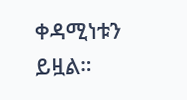ቀዳሚነቱን ይዟል።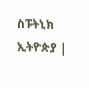ስፑትኒክ ኢትዮጵያ |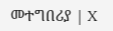መተግበሪያ | X